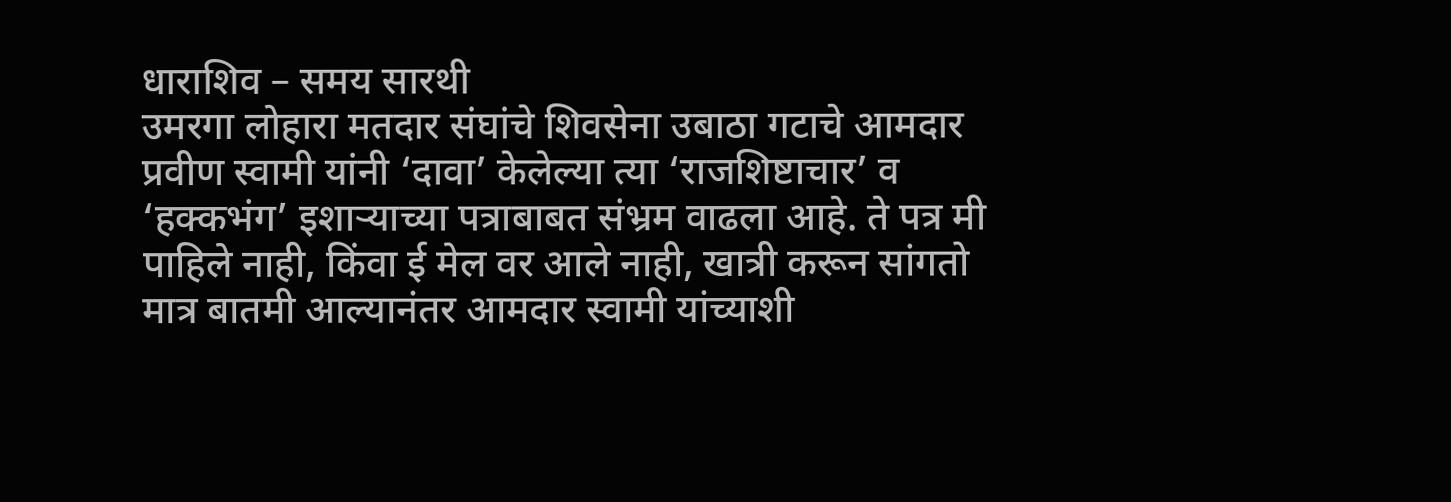धाराशिव – समय सारथी
उमरगा लोहारा मतदार संघांचे शिवसेना उबाठा गटाचे आमदार प्रवीण स्वामी यांनी ‘दावा’ केलेल्या त्या ‘राजशिष्टाचार’ व ‘हक्कभंग’ इशाऱ्याच्या पत्राबाबत संभ्रम वाढला आहे. ते पत्र मी पाहिले नाही, किंवा ई मेल वर आले नाही, खात्री करून सांगतो मात्र बातमी आल्यानंतर आमदार स्वामी यांच्याशी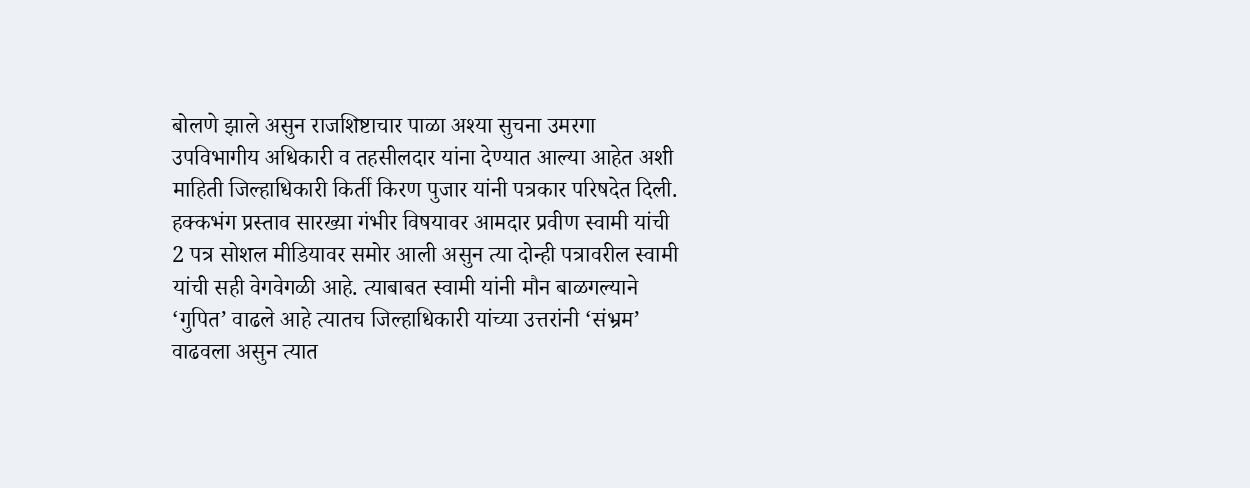बोलणे झाले असुन राजशिष्टाचार पाळा अश्या सुचना उमरगा उपविभागीय अधिकारी व तहसीलदार यांना देण्यात आल्या आहेत अशी माहिती जिल्हाधिकारी किर्ती किरण पुजार यांनी पत्रकार परिषदेत दिली.
हक्कभंग प्रस्ताव सारख्या गंभीर विषयावर आमदार प्रवीण स्वामी यांची 2 पत्र सोशल मीडियावर समोर आली असुन त्या दोन्ही पत्रावरील स्वामी यांची सही वेगवेगळी आहे. त्याबाबत स्वामी यांनी मौन बाळगल्याने ‘गुपित’ वाढले आहे त्यातच जिल्हाधिकारी यांच्या उत्तरांनी ‘संभ्रम’ वाढवला असुन त्यात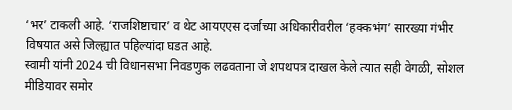‘भर’ टाकली आहे. ‘राजशिष्टाचार’ व थेट आयएएस दर्जाच्या अधिकारीवरील ‘हक्कभंग’ सारख्या गंभीर विषयात असे जिल्ह्यात पहिल्यांदा घडत आहे.
स्वामी यांनी 2024 ची विधानसभा निवडणुक लढवताना जे शपथपत्र दाखल केले त्यात सही वेगळी, सोशल मीडियावर समोर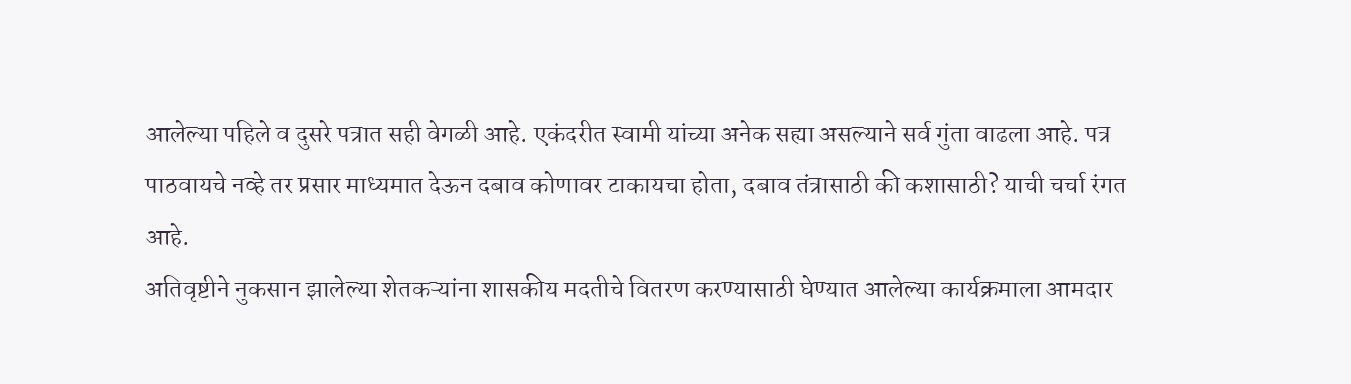आलेल्या पहिले व दुसरे पत्रात सही वेगळी आहे. एकंदरीत स्वामी यांच्या अनेक सह्या असल्याने सर्व गुंता वाढला आहे. पत्र पाठवायचे नव्हे तर प्रसार माध्यमात देऊन दबाव कोणावर टाकायचा होता, दबाव तंत्रासाठी की कशासाठी? याची चर्चा रंगत आहे.
अतिवृष्टीने नुकसान झालेल्या शेतकऱ्यांना शासकीय मदतीचे वितरण करण्यासाठी घेण्यात आलेल्या कार्यक्रमाला आमदार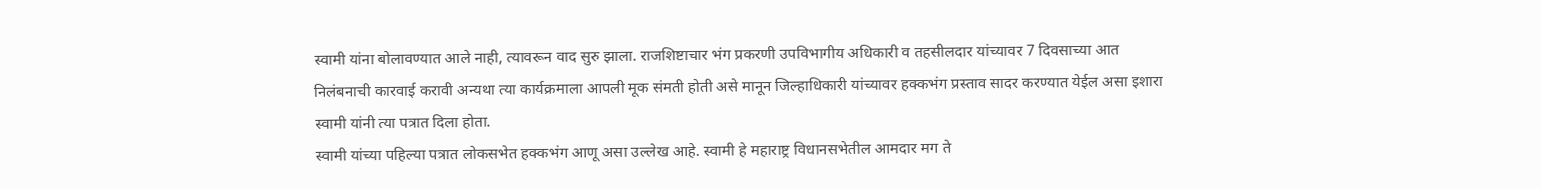स्वामी यांना बोलावण्यात आले नाही, त्यावरून वाद सुरु झाला. राजशिष्टाचार भंग प्रकरणी उपविभागीय अधिकारी व तहसीलदार यांच्यावर 7 दिवसाच्या आत निलंबनाची कारवाई करावी अन्यथा त्या कार्यक्रमाला आपली मूक संमती होती असे मानून जिल्हाधिकारी यांच्यावर हक्कभंग प्रस्ताव सादर करण्यात येईल असा इशारा स्वामी यांनी त्या पत्रात दिला होता.
स्वामी यांच्या पहिल्या पत्रात लोकसभेत हक्कभंग आणू असा उल्लेख आहे. स्वामी हे महाराष्ट्र विधानसभेतील आमदार मग ते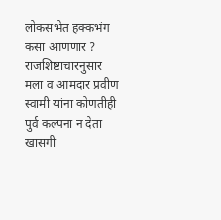लोकसभेत हक्कभंग कसा आणणार ? राजशिष्टाचारनुसार मला व आमदार प्रवीण स्वामी यांना कोणतीही पुर्व कल्पना न देता खासगी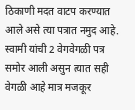ठिकाणी मदत वाटप करण्यात आले असे त्या पत्रात नमुद आहे. स्वामी यांची 2 वेगवेगळी पत्र समोर आली असुन त्यात सही वेगळी आहे मात्र मजकूर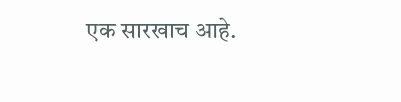एक सारखाच आहे.